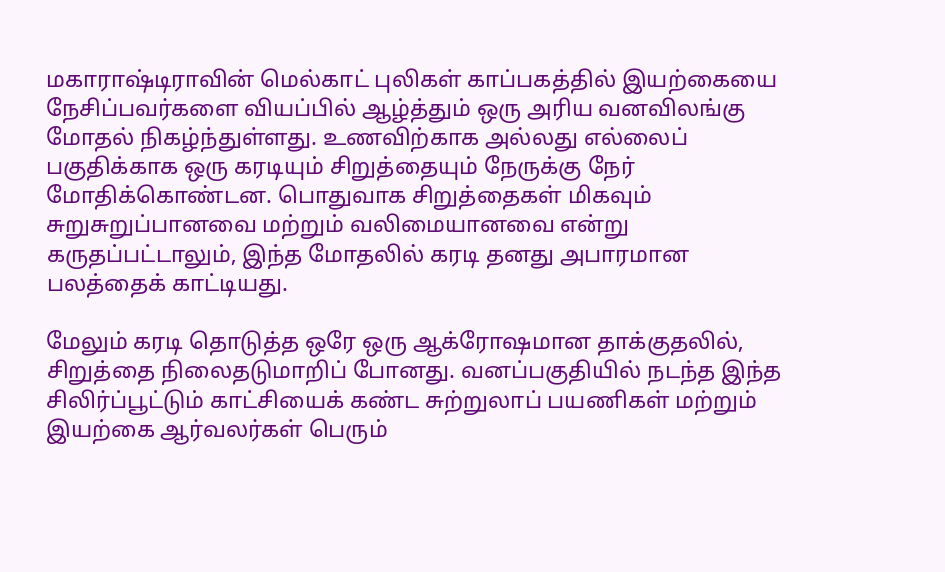மகாராஷ்டிராவின் மெல்காட் புலிகள் காப்பகத்தில் இயற்கையை நேசிப்பவர்களை வியப்பில் ஆழ்த்தும் ஒரு அரிய வனவிலங்கு மோதல் நிகழ்ந்துள்ளது. உணவிற்காக அல்லது எல்லைப் பகுதிக்காக ஒரு கரடியும் சிறுத்தையும் நேருக்கு நேர் மோதிக்கொண்டன. பொதுவாக சிறுத்தைகள் மிகவும் சுறுசுறுப்பானவை மற்றும் வலிமையானவை என்று கருதப்பட்டாலும், இந்த மோதலில் கரடி தனது அபாரமான பலத்தைக் காட்டியது.

மேலும் கரடி தொடுத்த ஒரே ஒரு ஆக்ரோஷமான தாக்குதலில், சிறுத்தை நிலைதடுமாறிப் போனது. வனப்பகுதியில் நடந்த இந்த சிலிர்ப்பூட்டும் காட்சியைக் கண்ட சுற்றுலாப் பயணிகள் மற்றும் இயற்கை ஆர்வலர்கள் பெரும்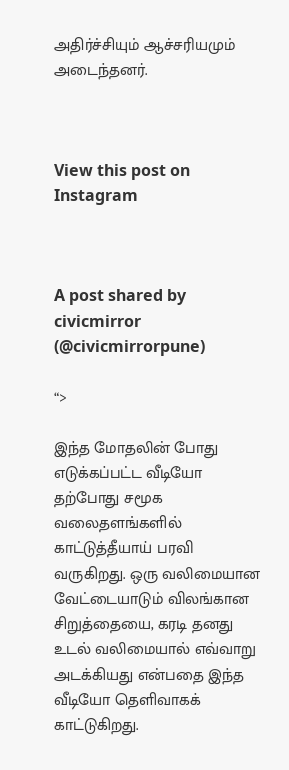அதிர்ச்சியும் ஆச்சரியமும் அடைந்தனர்.



View this post on Instagram



A post shared by civicmirror (@civicmirrorpune)

“>

இந்த மோதலின் போது எடுக்கப்பட்ட வீடியோ தற்போது சமூக வலைதளங்களில் காட்டுத்தீயாய் பரவி வருகிறது. ஒரு வலிமையான வேட்டையாடும் விலங்கான சிறுத்தையை, கரடி தனது உடல் வலிமையால் எவ்வாறு அடக்கியது என்பதை இந்த வீடியோ தெளிவாகக் காட்டுகிறது.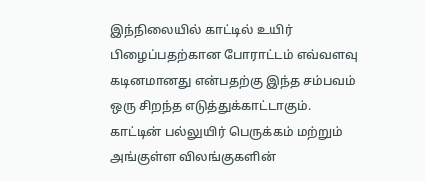இந்நிலையில் காட்டில் உயிர் பிழைப்பதற்கான போராட்டம் எவ்வளவு கடினமானது என்பதற்கு இந்த சம்பவம் ஒரு சிறந்த எடுத்துக்காட்டாகும். காட்டின் பல்லுயிர் பெருக்கம் மற்றும் அங்குள்ள விலங்குகளின்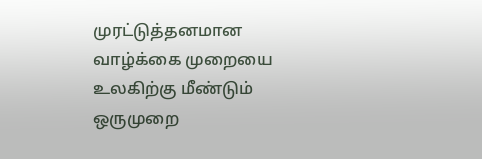முரட்டுத்தனமான வாழ்க்கை முறையை உலகிற்கு மீண்டும் ஒருமுறை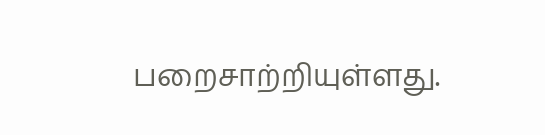பறைசாற்றியுள்ளது.